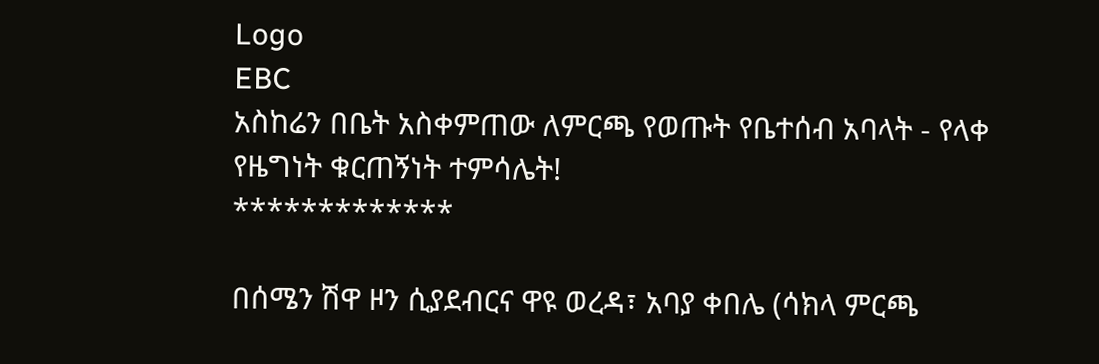Logo
EBC
አስከሬን በቤት አስቀምጠው ለምርጫ የወጡት የቤተሰብ አባላት - የላቀ የዜግነት ቁርጠኝነት ተምሳሌት!
*************

በሰሜን ሽዋ ዞን ሲያደብርና ዋዩ ወረዳ፣ አባያ ቀበሌ (ሳክላ ምርጫ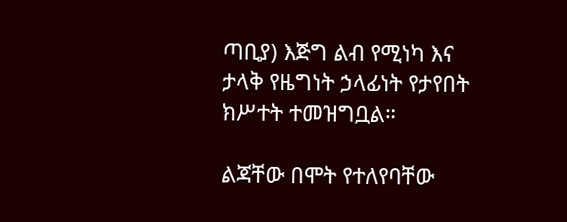ጣቢያ) እጅግ ልብ የሚነካ እና ታላቅ የዜግነት ኃላፊነት የታየበት ክሥተት ተመዝግቧል።

ልጃቸው በሞት የተለየባቸው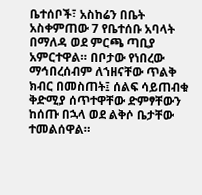ቤተሰቦች፣ አስከሬን በቤት አስቀምጠው 7 የቤተሰቡ አባላት በማለዳ ወደ ምርጫ ጣቢያ አምርተዋል። በቦታው የነበረው ማኅበረሰብም ለኀዘናቸው ጥልቅ ክብር በመስጠት፤ ሰልፍ ሳይጠብቁ ቅድሚያ ሰጥተዋቸው ድምፃቸውን ከሰጡ በኋላ ወደ ልቅሶ ቤታቸው ተመልሰዋል።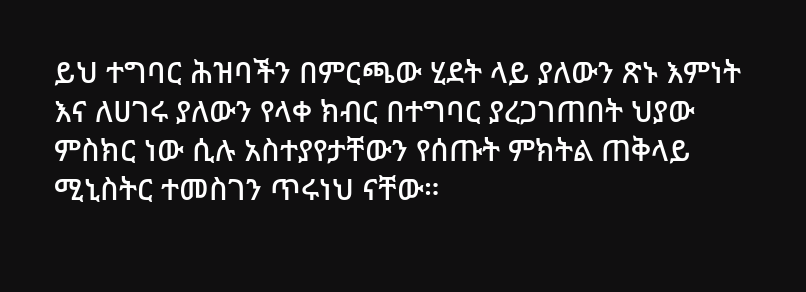ይህ ተግባር ሕዝባችን በምርጫው ሂደት ላይ ያለውን ጽኑ እምነት እና ለሀገሩ ያለውን የላቀ ክብር በተግባር ያረጋገጠበት ህያው ምስክር ነው ሲሉ አስተያየታቸውን የሰጡት ምክትል ጠቅላይ ሚኒስትር ተመስገን ጥሩነህ ናቸው።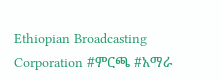Ethiopian Broadcasting Corporation #ምርጫ #አማራ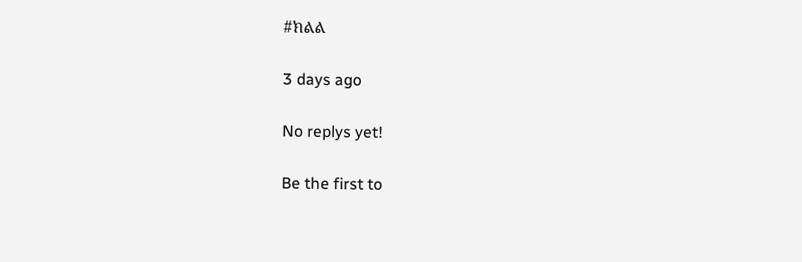#ክልል

3 days ago

No replys yet!

Be the first to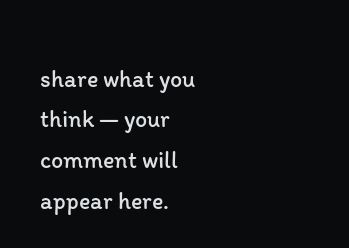share what you think — your comment will appear here.